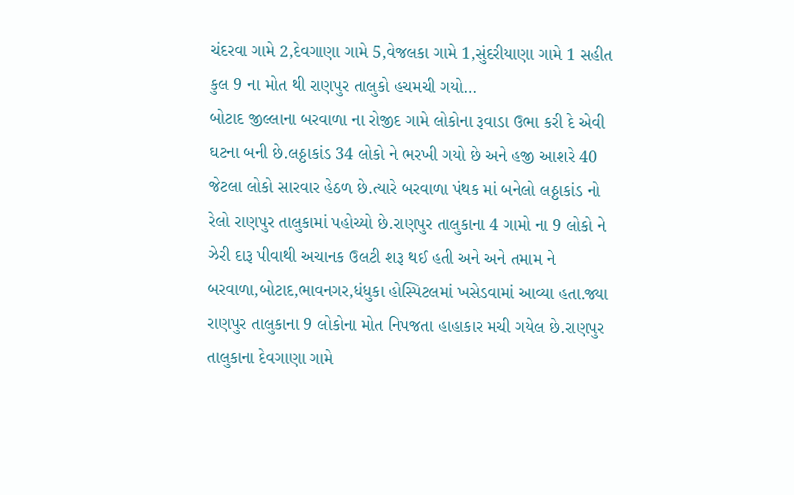ચંદરવા ગામે 2,દેવગાણા ગામે 5,વેજલકા ગામે 1,સુંદરીયાણા ગામે 1 સહીત કુલ 9 ના મોત થી રાણપુર તાલુકો હચમચી ગયો…
બોટાદ જીલ્લાના બરવાળા ના રોજીદ ગામે લોકોના રૂવાડા ઉભા કરી દે એવી ઘટના બની છે.લઠ્ઠાકાંડ 34 લોકો ને ભરખી ગયો છે અને હજી આશરે 40 જેટલા લોકો સારવાર હેઠળ છે.ત્યારે બરવાળા પંથક માં બનેલો લઠ્ઠાકાંડ નો રેલો રાણપુર તાલુકામાં પહોચ્યો છે.રાણપુર તાલુકાના 4 ગામો ના 9 લોકો ને ઝેરી દારૂ પીવાથી અચાનક ઉલટી શરૂ થઈ હતી અને અને તમામ ને બરવાળા,બોટાદ,ભાવનગર,ધંધુકા હોસ્પિટલમાં ખસેડવામાં આવ્યા હતા.જ્યા રાણપુર તાલુકાના 9 લોકોના મોત નિપજતા હાહાકાર મચી ગયેલ છે.રાણપુર તાલુકાના દેવગાણા ગામે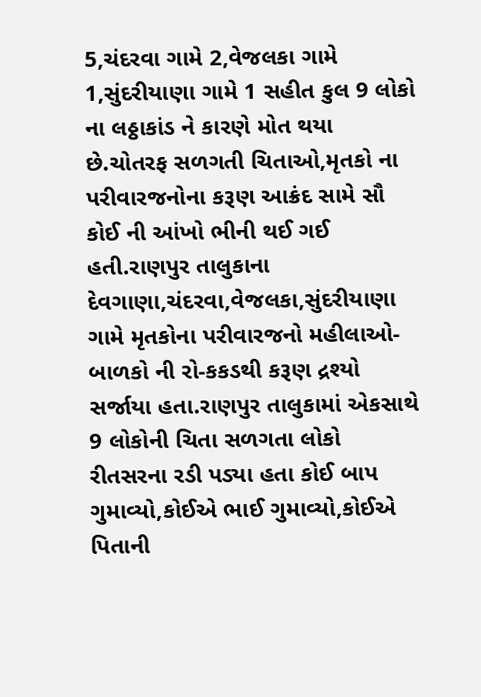5,ચંદરવા ગામે 2,વેજલકા ગામે 1,સુંદરીયાણા ગામે 1 સહીત કુલ 9 લોકો ના લઠ્ઠાકાંડ ને કારણે મોત થયા છે.ચોતરફ સળગતી ચિતાઓ,મૃતકો ના પરીવારજનોના કરૂણ આક્રંદ સામે સૌ કોઈ ની આંખો ભીની થઈ ગઈ હતી.રાણપુર તાલુકાના દેવગાણા,ચંદરવા,વેજલકા,સુંદરીયાણા ગામે મૃતકોના પરીવારજનો મહીલાઓ-બાળકો ની રો-કકડથી કરૂણ દ્રશ્યો સર્જાયા હતા.રાણપુર તાલુકામાં એકસાથે 9 લોકોની ચિતા સળગતા લોકો રીતસરના રડી પડ્યા હતા કોઈ બાપ ગુમાવ્યો,કોઈએ ભાઈ ગુમાવ્યો,કોઈએ પિતાની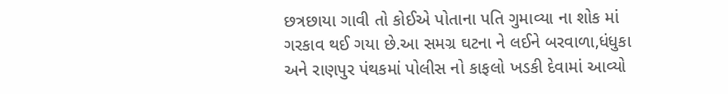છત્રછાયા ગાવી તો કોઈએ પોતાના પતિ ગુમાવ્યા ના શોક માં ગરકાવ થઈ ગયા છે.આ સમગ્ર ઘટના ને લઈને બરવાળા,ધંધુકા અને રાણપુર પંથકમાં પોલીસ નો કાફલો ખડકી દેવામાં આવ્યો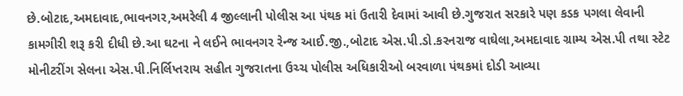છે.બોટાદ,અમદાવાદ,ભાવનગર,અમરેલી 4 જીલ્લાની પોલીસ આ પંથક માં ઉતારી દેવામાં આવી છે.ગુજરાત સરકારે પણ કડક પગલા લેવાની કામગીરી શરૂ કરી દીધી છે.આ ઘટના ને લઈને ભાવનગર રેન્જ આઈ.જી.,બોટાદ એસ.પી.ડો.કરનરાજ વાઘેલા,અમદાવાદ ગ્રામ્ય એસ.પી તથા સ્ટેટ મોનીટરીંગ સેલના એસ.પી.નિર્લિપ્તરાય સહીત ગુજરાતના ઉચ્ચ પોલીસ અધિકારીઓ બરવાળા પંથકમાં દોડી આવ્યા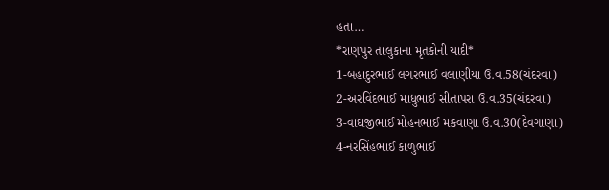હતા…
*રાણપુર તાલુકાના મૃતકોની યાદી*
1-બહાદુરભાઈ લગરભાઈ વલાણીયા ઉ.વ.58(ચંદરવા)
2-અરવિંદભાઈ માધુભાઈ સીતાપરા ઉ.વ.35(ચંદરવા)
3-વાઘજીભાઈ મોહનભાઈ મકવાણા ઉ.વ.30(દેવગાણા)
4-નરસિંહભાઈ કાળુભાઈ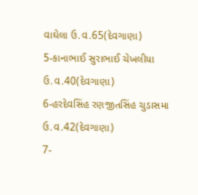વાઘેલા ઉ.વ.65(દેવગાણા)
5-કાનાભાઈ સુરાભાઈ ચેખલીયા ઉ.વ.40(દેવગાણા)
6-હરદેવસિંહ રણજીતસિંહ ચુડાસમા ઉ.વ.42(દેવગાણા)
7-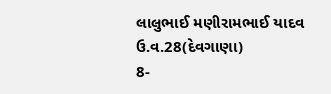લાલુભાઈ મણીરામભાઈ યાદવ ઉ.વ.28(દેવગાણા)
8-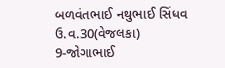બળવંતભાઈ નથુભાઈ સિંધવ ઉ.વ.30(વેજલકા)
9-જોગાભાઈ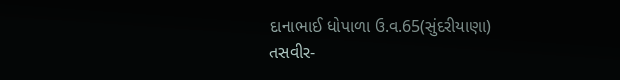દાનાભાઈ ધોપાળા ઉ.વ.65(સુંદરીયાણા)
તસવીર-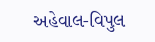અહેવાલ-વિપુલ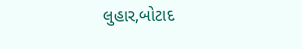લુહાર,બોટાદ